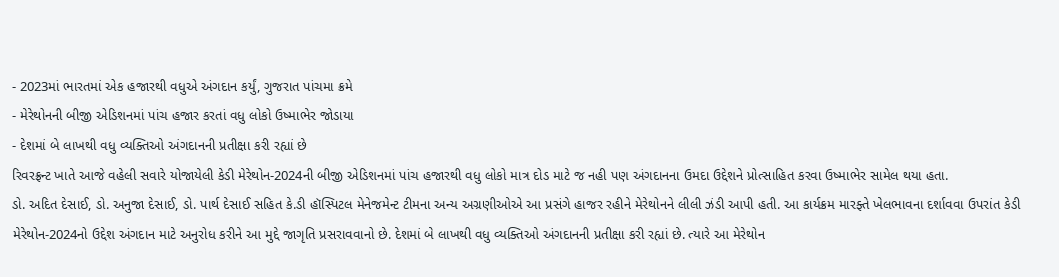- 2023માં ભારતમાં એક હજારથી વધુએ અંગદાન કર્યું, ગુજરાત પાંચમા ક્રમે
- મેરેથોનની બીજી એડિશનમાં પાંચ હજાર કરતાં વધુ લોકો ઉષ્માભેર જોડાયા
- દેશમાં બે લાખથી વધુ વ્યક્તિઓ અંગદાનની પ્રતીક્ષા કરી રહ્યાં છે
રિવરફ્રન્ટ ખાતે આજે વહેલી સવારે યોજાયેલી કેડી મેરેથોન-2024ની બીજી એડિશનમાં પાંચ હજારથી વધુ લોકો માત્ર દોડ માટે જ નહી પણ અંગદાનના ઉમદા ઉદ્દેશને પ્રોત્સાહિત કરવા ઉષ્માભેર સામેલ થયા હતા.
ડો. અદિત દેસાઈ, ડો. અનુજા દેસાઈ, ડો. પાર્થ દેસાઈ સહિત કે.ડી હૉસ્પિટલ મેનેજમેન્ટ ટીમના અન્ય અગ્રણીઓએ આ પ્રસંગે હાજર રહીને મેરેથોનને લીલી ઝંડી આપી હતી. આ કાર્યક્રમ મારફ્તે ખેલભાવના દર્શાવવા ઉપરાંત કેડી મેરેથોન-2024નો ઉદ્દેશ અંગદાન માટે અનુરોધ કરીને આ મુદ્દે જાગૃતિ પ્રસરાવવાનો છે. દેશમાં બે લાખથી વધુ વ્યક્તિઓ અંગદાનની પ્રતીક્ષા કરી રહ્યાં છે. ત્યારે આ મેરેથોન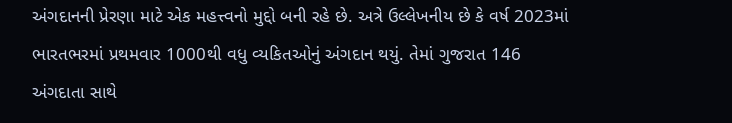અંગદાનની પ્રેરણા માટે એક મહત્ત્વનો મુદ્દો બની રહે છે. અત્રે ઉલ્લેખનીય છે કે વર્ષ 2023માં ભારતભરમાં પ્રથમવાર 1000થી વધુ વ્યકિતઓનું અંગદાન થયું. તેમાં ગુજરાત 146 અંગદાતા સાથે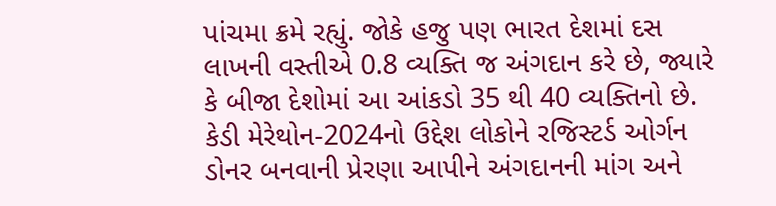પાંચમા ક્રમે રહ્યું. જોકે હજુ પણ ભારત દેશમાં દસ લાખની વસ્તીએ 0.8 વ્યક્તિ જ અંગદાન કરે છે, જ્યારે કે બીજા દેશોમાં આ આંકડો 35 થી 40 વ્યક્તિનો છે.
કેડી મેરેથોન-2024નો ઉદ્દેશ લોકોને રજિસ્ટર્ડ ઓર્ગન ડોનર બનવાની પ્રેરણા આપીને અંગદાનની માંગ અને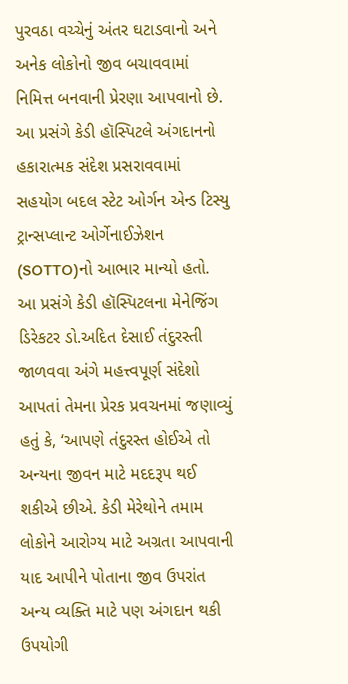પુરવઠા વચ્ચેનું અંતર ઘટાડવાનો અને અનેક લોકોનો જીવ બચાવવામાં નિમિત્ત બનવાની પ્રેરણા આપવાનો છે.
આ પ્રસંગે કેડી હૉસ્પિટલે અંગદાનનો હકારાત્મક સંદેશ પ્રસરાવવામાં સહયોગ બદલ સ્ટેટ ઓર્ગન એન્ડ ટિસ્યુ ટ્રાન્સપ્લાન્ટ ઓર્ગેનાઈઝેશન (SOTTO)નો આભાર માન્યો હતો. આ પ્રસંગે કેડી હૉસ્પિટલના મેનેજિંગ ડિરેકટર ડો.અદિત દેસાઈ તંદુરસ્તી જાળવવા અંગે મહત્ત્વપૂર્ણ સંદેશો આપતાં તેમના પ્રેરક પ્રવચનમાં જણાવ્યું હતું કે, ‘આપણે તંદુરસ્ત હોઈએ તો અન્યના જીવન માટે મદદરૂપ થઈ શકીએ છીએ. કેડી મેરેથોને તમામ લોકોને આરોગ્ય માટે અગ્રતા આપવાની યાદ આપીને પોતાના જીવ ઉપરાંત અન્ય વ્યક્તિ માટે પણ અંગદાન થકી ઉપયોગી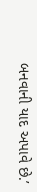બનવાની યાદ અપાવે છે.’